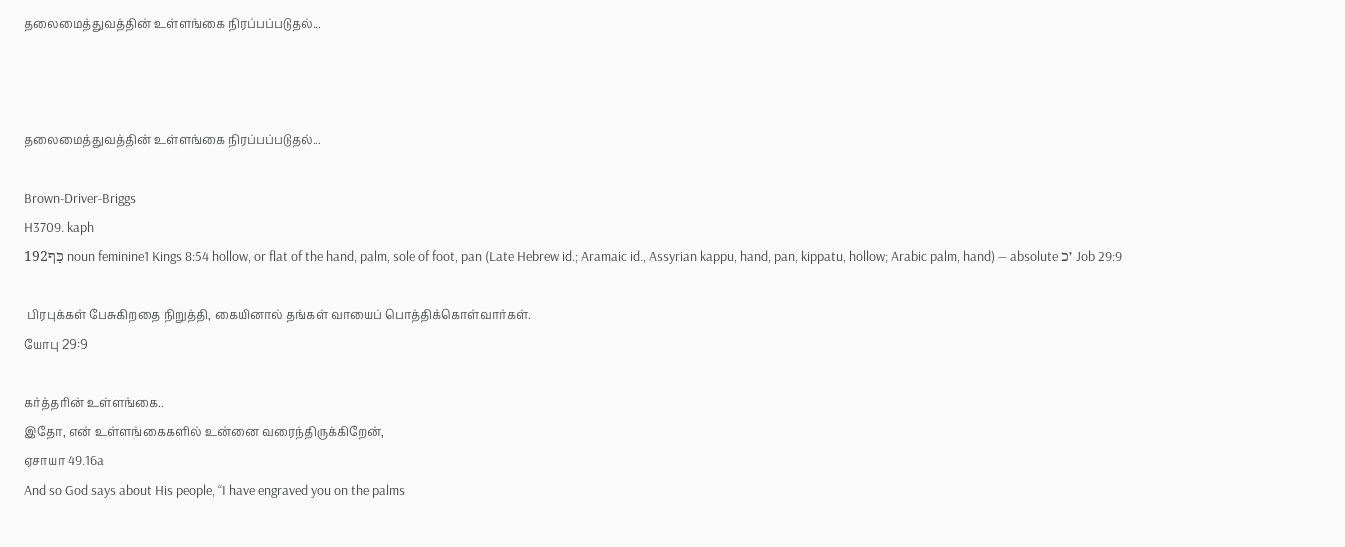தலைமைத்துவத்தின் உள்ளங்கை நிரப்பப்படுதல்...



தலைமைத்துவத்தின் உள்ளங்கை நிரப்பப்படுதல்...

Brown-Driver-Briggs
H3709. kaph
כַּף192 noun feminine1 Kings 8:54 hollow, or flat of the hand, palm, sole of foot, pan (Late Hebrew id.; Aramaic id., Assyrian kappu, hand, pan, kippatu, hollow; Arabic palm, hand) — absolute ׳כ Job 29:9

 பிரபுக்கள் பேசுகிறதை நிறுத்தி, கையினால் தங்கள் வாயைப் பொத்திக்கொள்வார்கள்.
யோபு 29:9

கர்த்தரின் உள்ளங்கை..
இதோ, என் உள்ளங்கைகளில் உன்னை வரைந்திருக்கிறேன்,
ஏசாயா 49.16a
And so God says about His people, “I have engraved you on the palms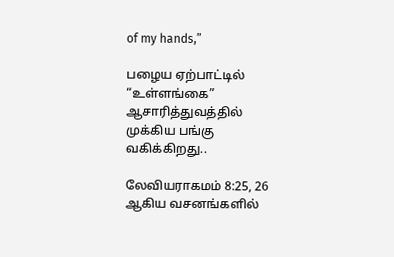of my hands,”

பழைய ஏற்பாட்டில் “உள்ளங்கை” ஆசாரித்துவத்தில் முக்கிய பங்கு வகிக்கிறது..

லேவியராகமம் 8:25, 26 ஆகிய வசனங்களில்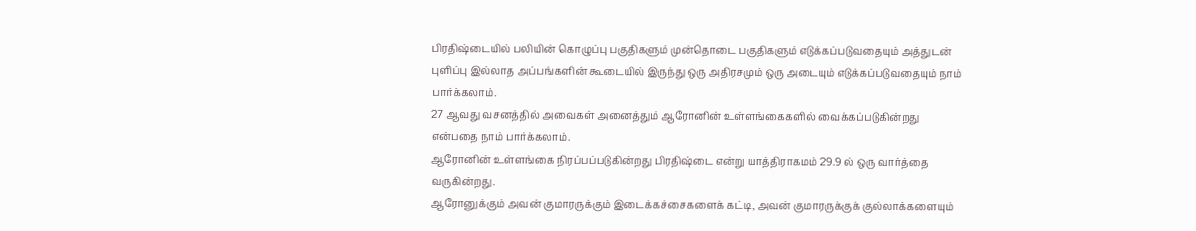பிரதிஷ்டையில் பலியின் கொழுப்பு பகுதிகளும் முன்தொடை பகுதிகளும் எடுக்கப்படுவதையும் அத்துடன் புளிப்பு இல்லாத அப்பங்களின் கூடையில் இருந்து ஒரு அதிரசமும் ஒரு அடையும் எடுக்கப்படுவதையும் நாம் பார்க்கலாம்.
27 ஆவது வசனத்தில் அவைகள் அனைத்தும் ஆரோனின் உள்ளங்கைகளில் வைக்கப்படுகின்றது என்பதை நாம் பார்க்கலாம்.
ஆரோனின் உள்ளங்கை நிரப்பப்படுகின்றது பிரதிஷ்டை என்று யாத்திராகமம் 29.9 ல் ஒரு வார்த்தை வருகின்றது.
ஆரோனுக்கும் அவன் குமாரருக்கும் இடைக்கச்சைகளைக் கட்டி, அவன் குமாரருக்குக் குல்லாக்களையும்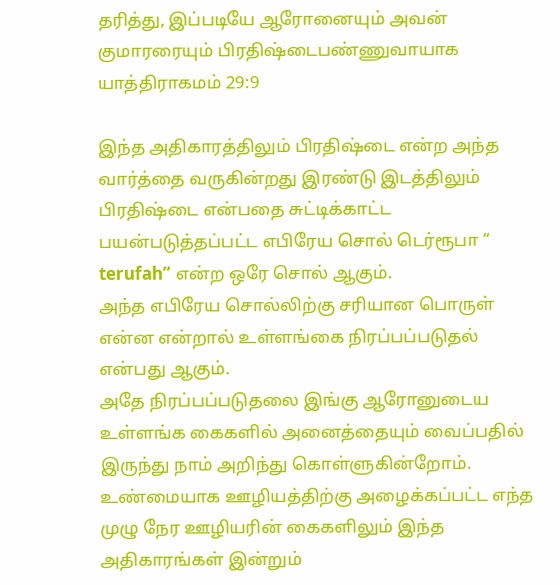தரித்து, இப்படியே ஆரோனையும் அவன் குமாரரையும் பிரதிஷ்டைபண்ணுவாயாக
யாத்திராகமம் 29:9

இந்த அதிகாரத்திலும் பிரதிஷ்டை என்ற அந்த வார்த்தை வருகின்றது இரண்டு இடத்திலும் பிரதிஷ்டை என்பதை சுட்டிக்காட்ட பயன்படுத்தப்பட்ட எபிரேய சொல் டெர்ரூபா “ terufah” என்ற ஒரே சொல் ஆகும்.
அந்த எபிரேய சொல்லிற்கு சரியான பொருள் என்ன என்றால் உள்ளங்கை நிரப்பப்படுதல் என்பது ஆகும்.
அதே நிரப்பப்படுதலை இங்கு ஆரோனுடைய உள்ளங்க கைகளில் அனைத்தையும் வைப்பதில் இருந்து நாம் அறிந்து கொள்ளுகின்றோம்.
உண்மையாக ஊழியத்திற்கு அழைக்கப்பட்ட எந்த முழு நேர ஊழியரின் கைகளிலும் இந்த அதிகாரங்கள் இன்றும்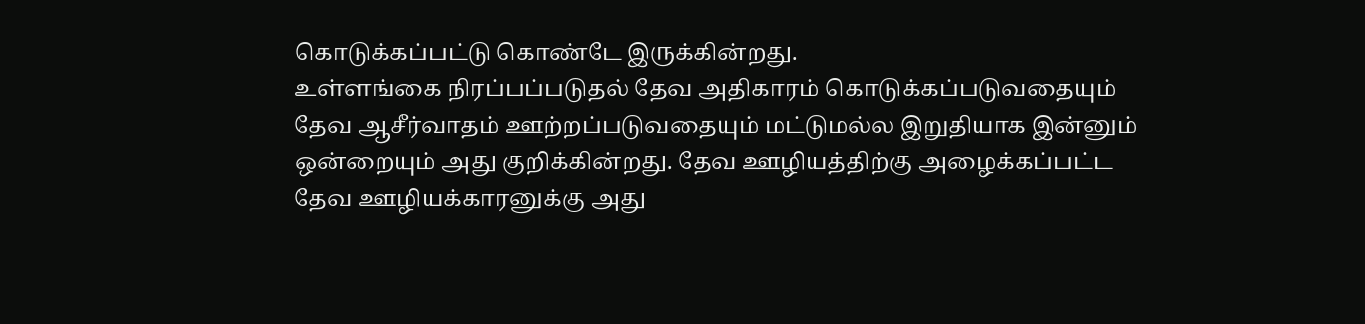கொடுக்கப்பட்டு கொண்டே இருக்கின்றது.
உள்ளங்கை நிரப்பப்படுதல் தேவ அதிகாரம் கொடுக்கப்படுவதையும் தேவ ஆசீர்வாதம் ஊற்றப்படுவதையும் மட்டுமல்ல இறுதியாக இன்னும் ஒன்றையும் அது குறிக்கின்றது. தேவ ஊழியத்திற்கு அழைக்கப்பட்ட தேவ ஊழியக்காரனுக்கு அது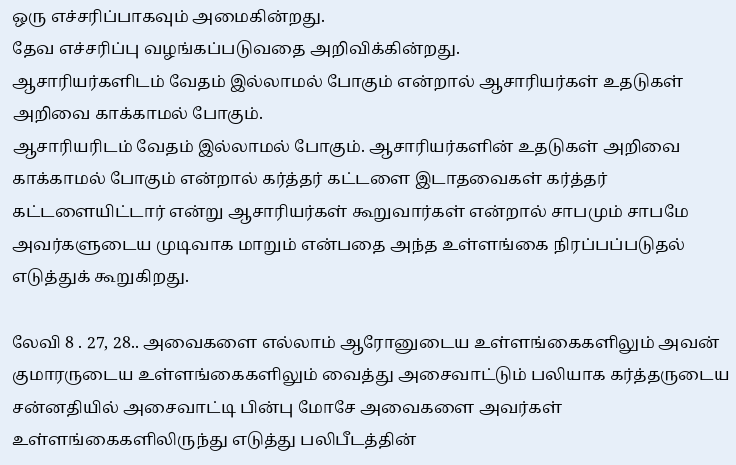ஒரு எச்சரிப்பாகவும் அமைகின்றது.
தேவ எச்சரிப்பு வழங்கப்படுவதை அறிவிக்கின்றது.
ஆசாரியர்களிடம் வேதம் இல்லாமல் போகும் என்றால் ஆசாரியர்கள் உதடுகள் அறிவை காக்காமல் போகும்.
ஆசாரியரிடம் வேதம் இல்லாமல் போகும். ஆசாரியர்களின் உதடுகள் அறிவை காக்காமல் போகும் என்றால் கர்த்தர் கட்டளை இடாதவைகள் கர்த்தர் கட்டளையிட்டார் என்று ஆசாரியர்கள் கூறுவார்கள் என்றால் சாபமும் சாபமே அவர்களுடைய முடிவாக மாறும் என்பதை அந்த உள்ளங்கை நிரப்பப்படுதல் எடுத்துக் கூறுகிறது.

லேவி 8 . 27, 28.. அவைகளை எல்லாம் ஆரோனுடைய உள்ளங்கைகளிலும் அவன் குமாரருடைய உள்ளங்கைகளிலும் வைத்து அசைவாட்டும் பலியாக கர்த்தருடைய சன்னதியில் அசைவாட்டி பின்பு மோசே அவைகளை அவர்கள் உள்ளங்கைகளிலிருந்து எடுத்து பலிபீடத்தின்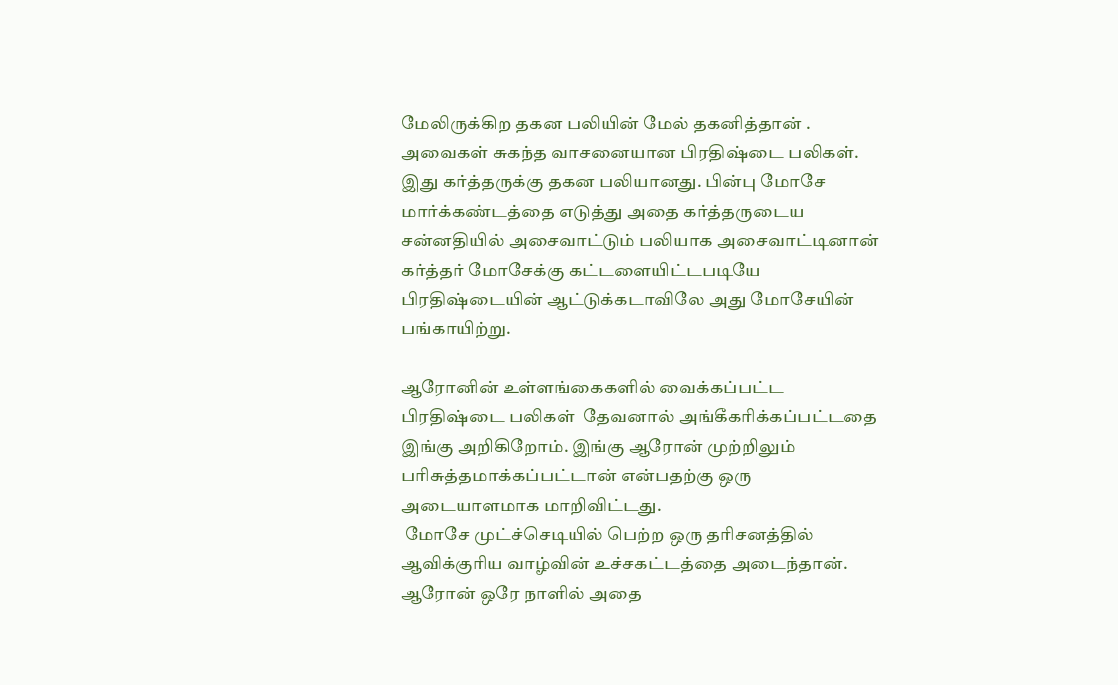மேலிருக்கிற தகன பலியின் மேல் தகனித்தான் .
அவைகள் சுகந்த வாசனையான பிரதிஷ்டை பலிகள். இது கர்த்தருக்கு தகன பலியானது. பின்பு மோசே மார்க்கண்டத்தை எடுத்து அதை கர்த்தருடைய சன்னதியில் அசைவாட்டும் பலியாக அசைவாட்டினான் கர்த்தர் மோசேக்கு கட்டளையிட்டபடியே பிரதிஷ்டையின் ஆட்டுக்கடாவிலே அது மோசேயின் பங்காயிற்று.

ஆரோனின் உள்ளங்கைகளில் வைக்கப்பட்ட பிரதிஷ்டை பலிகள்  தேவனால் அங்கீகரிக்கப்பட்டதை இங்கு அறிகிறோம். இங்கு ஆரோன் முற்றிலும் பரிசுத்தமாக்கப்பட்டான் என்பதற்கு ஒரு அடையாளமாக மாறிவிட்டது.
 மோசே முட்ச்செடியில் பெற்ற ஒரு தரிசனத்தில் ஆவிக்குரிய வாழ்வின் உச்சகட்டத்தை அடைந்தான்.
ஆரோன் ஒரே நாளில் அதை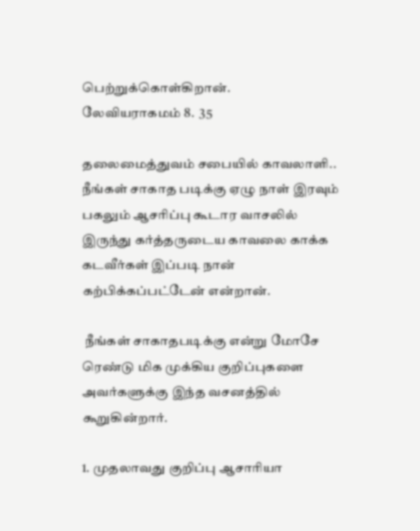பெற்றுக்கொள்கிறான்.
லேவியராகமம் 8.  35

தலைமைத்துவம் சபையில் காவலாளி..
நீங்கள் சாகாத படிக்கு ஏழு நாள் இரவும் பகலும் ஆசரிப்பு கூடார வாசலில் இருந்து கர்த்தருடைய காவலை காக்க கடவீர்கள் இப்படி நான் கற்பிக்கப்பட்டேன் என்றான்.

 நீங்கள் சாகாதபடிக்கு என்று மோசே ரெண்டு மிக முக்கிய குறிப்புகளை அவர்களுக்கு இந்த வசனத்தில் கூறுகின்றார்.

1. முதலாவது குறிப்பு ஆசாரியா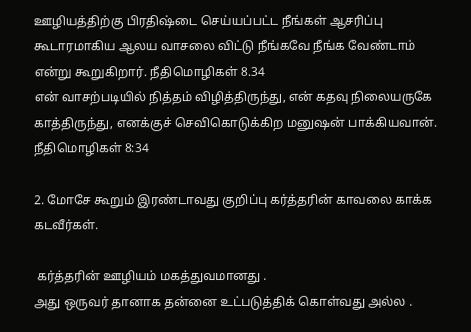ஊழியத்திற்கு பிரதிஷ்டை செய்யப்பட்ட நீங்கள் ஆசரிப்பு கூடாரமாகிய ஆலய வாசலை விட்டு நீங்கவே நீங்க வேண்டாம் என்று கூறுகிறார். நீதிமொழிகள் 8.34
என் வாசற்படியில் நித்தம் விழித்திருந்து, என் கதவு நிலையருகே காத்திருந்து, எனக்குச் செவிகொடுக்கிற மனுஷன் பாக்கியவான்.
நீதிமொழிகள் 8:34

2. மோசே கூறும் இரண்டாவது குறிப்பு கர்த்தரின் காவலை காக்க கடவீர்கள்.

 கர்த்தரின் ஊழியம் மகத்துவமானது .
அது ஒருவர் தானாக தன்னை உட்படுத்திக் கொள்வது அல்ல .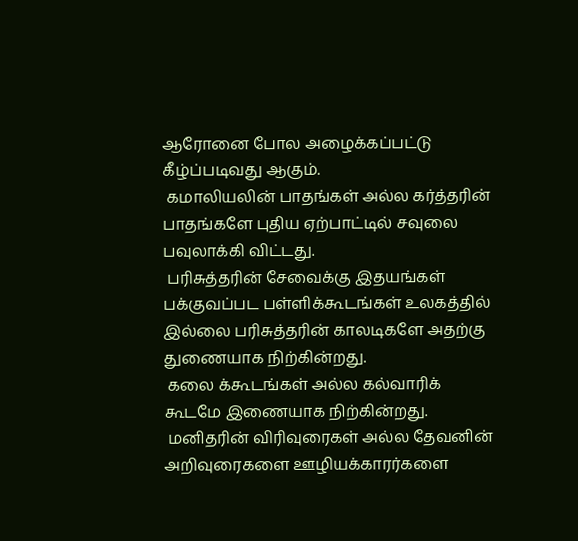ஆரோனை போல அழைக்கப்பட்டு கீழ்ப்படிவது ஆகும்.
 கமாலியலின் பாதங்கள் அல்ல கர்த்தரின் பாதங்களே புதிய ஏற்பாட்டில் சவுலை பவுலாக்கி விட்டது.
 பரிசுத்தரின் சேவைக்கு இதயங்கள் பக்குவப்பட பள்ளிக்கூடங்கள் உலகத்தில் இல்லை பரிசுத்தரின் காலடிகளே அதற்கு துணையாக நிற்கின்றது.
 கலை க்கூடங்கள் அல்ல கல்வாரிக் கூடமே இணையாக நிற்கின்றது.
 மனிதரின் விரிவுரைகள் அல்ல தேவனின் அறிவுரைகளை ஊழியக்காரர்களை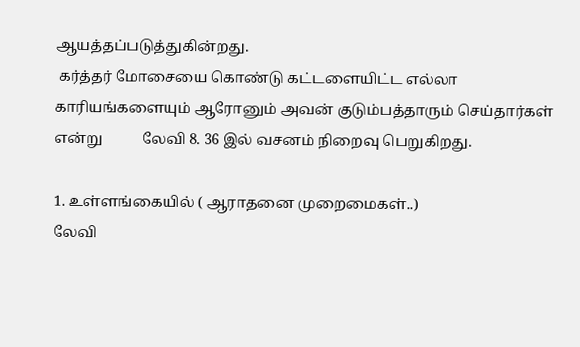ஆயத்தப்படுத்துகின்றது.
 கர்த்தர் மோசையை கொண்டு கட்டளையிட்ட எல்லா காரியங்களையும் ஆரோனும் அவன் குடும்பத்தாரும் செய்தார்கள் என்று           லேவி 8. 36 இல் வசனம் நிறைவு பெறுகிறது.

1. உள்ளங்கையில் ( ஆராதனை முறைமைகள்..)
லேவி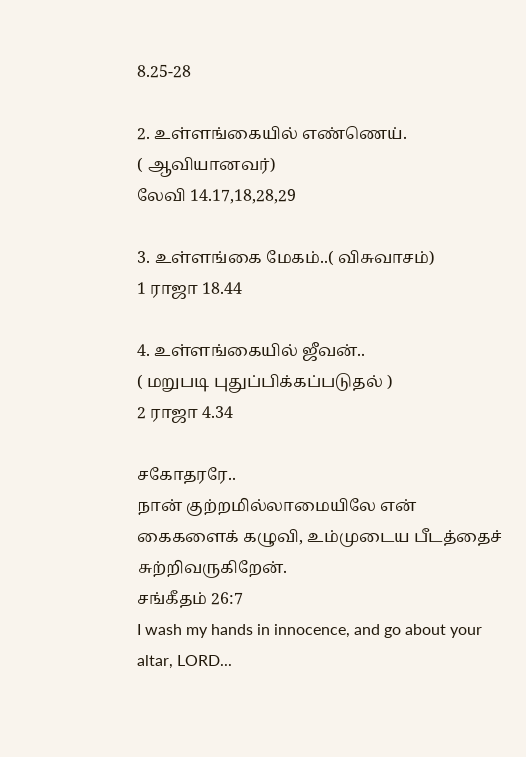8.25-28

2. உள்ளங்கையில் எண்ணெய்.                            ( ஆவியானவர்)
லேவி 14.17,18,28,29

3. உள்ளங்கை மேகம்..( விசுவாசம்)
1 ராஜா 18.44

4. உள்ளங்கையில் ஜீவன்..                                     ( மறுபடி புதுப்பிக்கப்படுதல் )
2 ராஜா 4.34

சகோதரரே..
நான் குற்றமில்லாமையிலே என் கைகளைக் கழுவி, உம்முடைய பீடத்தைச் சுற்றிவருகிறேன்.
சங்கீதம் 26:7
I wash my hands in innocence, and go about your altar, LORD...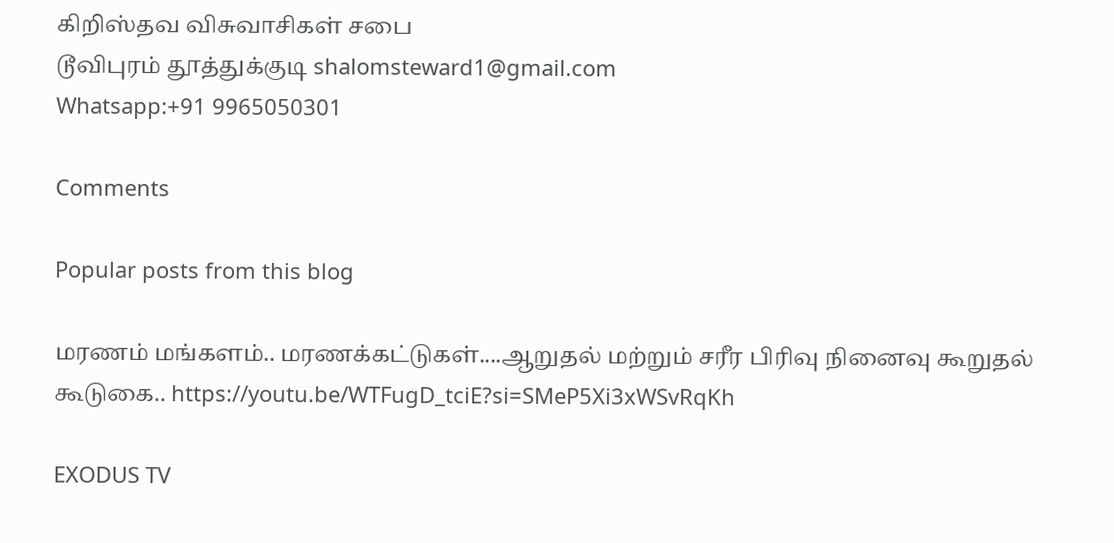கிறிஸ்தவ விசுவாசிகள் சபை
டூவிபுரம் தூத்துக்குடி shalomsteward1@gmail.com
Whatsapp:+91 9965050301

Comments

Popular posts from this blog

மரணம் மங்களம்.. மரணக்கட்டுகள்....ஆறுதல் மற்றும் சரீர பிரிவு நினைவு கூறுதல் கூடுகை.. https://youtu.be/WTFugD_tciE?si=SMeP5Xi3xWSvRqKh

EXODUS TV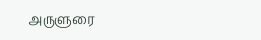அருளுரை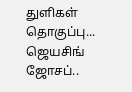துளிகள் தொகுப்பு... ஜெயசிங் ஜோசப்..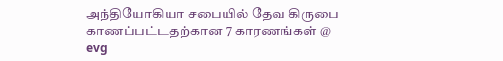அந்தியோகியா சபையில் தேவ கிருபை காணப்பட்டதற்கான 7 காரணங்கள் @ evg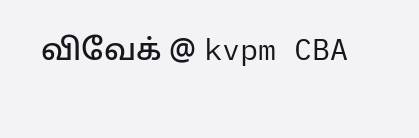விவேக் @ kvpm CBA